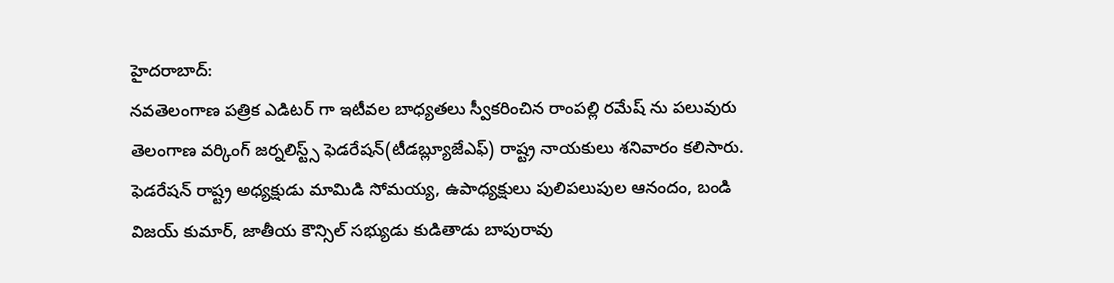హైదరాబాద్:
నవతెలంగాణ పత్రిక ఎడిటర్ గా ఇటీవల బాధ్యతలు స్వీకరించిన రాంపల్లి రమేష్ ను పలువురు తెలంగాణ వర్కింగ్ జర్నలిస్ట్స్ ఫెడరేషన్(టీడబ్ల్యూజేఎఫ్) రాష్ట్ర నాయకులు శనివారం కలిసారు. ఫెడరేషన్ రాష్ట్ర అధ్యక్షుడు మామిడి సోమయ్య, ఉపాధ్యక్షులు పులిపలుపుల ఆనందం, బండి విజయ్ కుమార్, జాతీయ కౌన్సిల్ సభ్యుడు కుడితాడు బాపురావు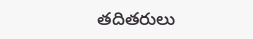తదితరులు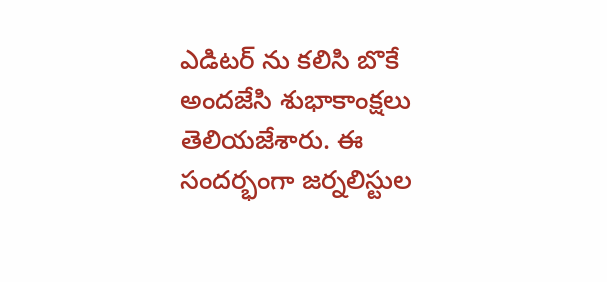ఎడిటర్ ను కలిసి బొకే అందజేసి శుభాకాంక్షలు తెలియజేశారు. ఈ సందర్భంగా జర్నలిస్టుల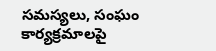సమస్యలు, సంఘం కార్యక్రమాలపై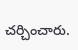చర్చించారు.